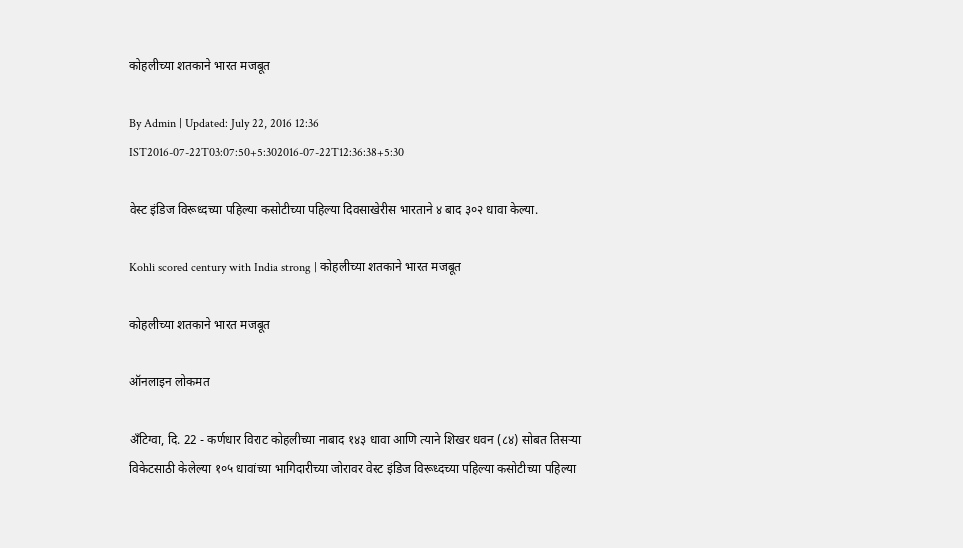कोहलीच्या शतकाने भारत मजबूत

By Admin | Updated: July 22, 2016 12:36 IST2016-07-22T03:07:50+5:302016-07-22T12:36:38+5:30

वेस्ट इंडिज विरूध्दच्या पहिल्या कसोटीच्या पहिल्या दिवसाखेरीस भारताने ४ बाद ३०२ धावा केल्या.

Kohli scored century with India strong | कोहलीच्या शतकाने भारत मजबूत

कोहलीच्या शतकाने भारत मजबूत

ऑनलाइन लोकमत

अँटिग्वा, दि. 22 - कर्णधार विराट कोहलीच्या नाबाद १४३ धावा आणि त्याने शिखर धवन (८४) सोबत तिसऱ्या विकेटसाठी केलेल्या १०५ धावांच्या भागिदारीच्या जोरावर वेस्ट इंडिज विरूध्दच्या पहिल्या कसोटीच्या पहिल्या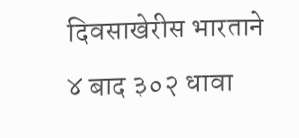दिवसाखेरीस भारताने ४ बाद ३०२ धावा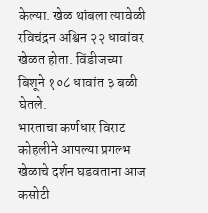केल्या. खेळ थांबला त्यावेळी रविचंद्रन अश्विन २२ धावांवर खेळत होता. विंडीजच्या बिशूने १०८ धावांत ३ बळी घेतले.
भारताचा कर्णधार विराट कोहलीने आपल्या प्रगल्भ खेळाचे दर्शन घडवताना आज कसोटी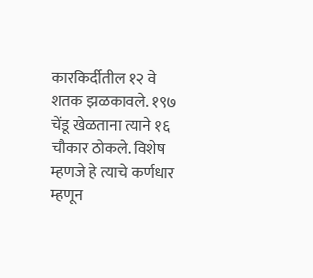कारकिर्दीतील १२ वे शतक झळकावले. १९७ चेंडू खेळताना त्याने १६ चौकार ठोकले. विशेष म्हणजे हे त्याचे कर्णधार म्हणून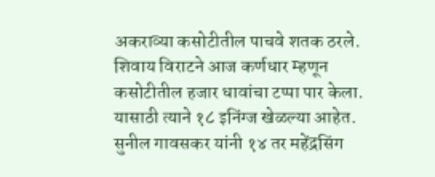अकराव्या कसोटीतील पाचवे शतक ठरले. शिवाय विराटने आज कर्णधार म्हणून कसोटीतील हजार धावांचा टप्पा पार केला. यासाठी त्याने १८ इनिंग्ज खेळल्या आहेत.  सुनील गावसकर यांनी १४ तर महेंद्रसिंग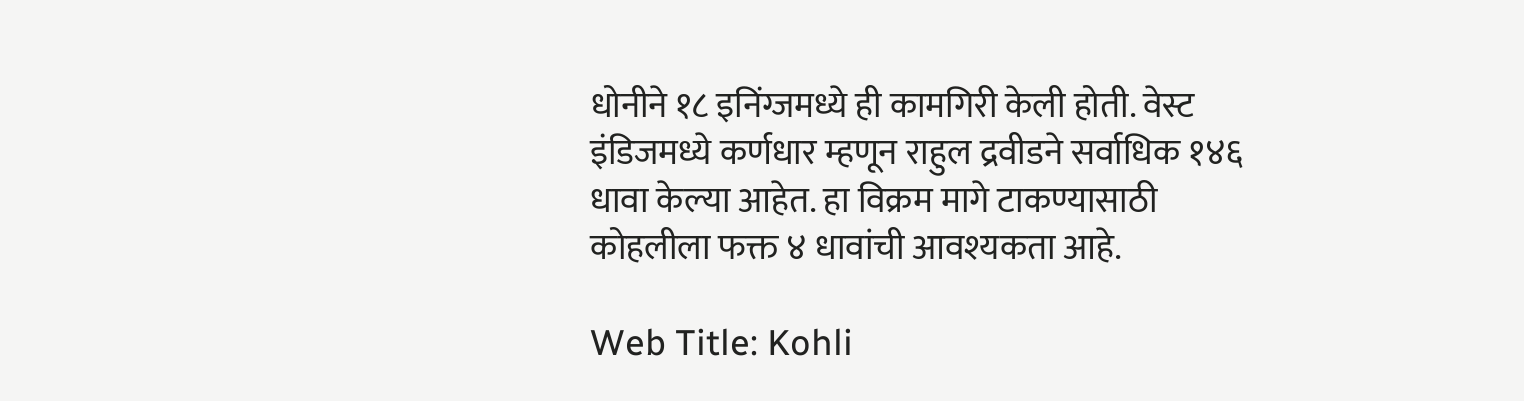धोनीने १८ इनिंग्जमध्ये ही कामगिरी केली होती. वेस्ट इंडिजमध्ये कर्णधार म्हणून राहुल द्रवीडने सर्वाधिक १४६ धावा केल्या आहेत. हा विक्रम मागे टाकण्यासाठी कोहलीला फक्त ४ धावांची आवश्यकता आहे.

Web Title: Kohli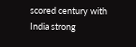scored century with India strong